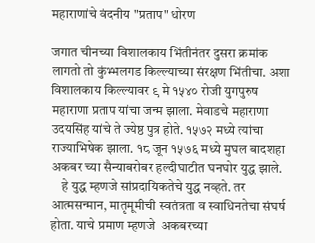महाराणांचे वंदनीय "प्रताप" धोरण

जगात चीनच्या विशालकाय भिंतीनंतर दुसरा क्रमांक लागतो तो कुंभ्भलगड किल्ल्याच्या संरक्षण भिंतीचा. अशा विशालकाय किल्ल्यावर ९ मे १५४० रोजी युगपुरुष महाराणा प्रताप यांचा जन्म झाला. मेवाडचे महाराणा उदयसिंह यांचे ते ज्येष्ठ पुत्र होते. १५७२ मध्ये त्यांचा राज्याभिषेक झाला. १८ जून १५७६ मध्ये मुघल बादशहा अकबर च्या सैन्याबरोबर हल्दीघाटीत घनघोर युद्ध झाले.
    हे युद्ध म्हणजे सांप्रदायिकतेचे युद्ध नव्हते. तर आत्मसन्मान, मातृमूमीची स्वतंत्रता व स्वाधिनतेचा संघर्ष होता. याचे प्रमाण म्हणजे  अकबरच्या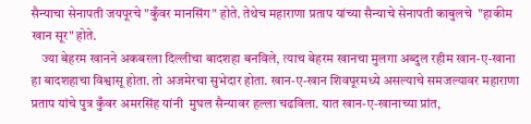सैन्याचा सेनापती जयपूरचे "कुँवर मानसिंग" होते. तेथेच महाराणा प्रताप यांच्या सैन्याचे सेनापती काबुलचे  "हाकीम खान सूर" होते.
    ज्या बेहरम खानने अकबरला दिल्लीचा बादशहा बनविले, त्याच बेहरम खानचा मुलगा अब्दुल रहीम खान-ए-खाना हा बादशहाचा विश्वासू होता. तो अजमेरचा सुभेदार होता. खान-ए-खान शिवपूरमध्ये असल्याचे समजल्यावर महाराणा प्रताप यांचे पुत्र कुँवर अमरसिंह यांनी  मुघल सैन्यावर हल्ला चढविला. यात खान-ए-खानाच्या प्रांत,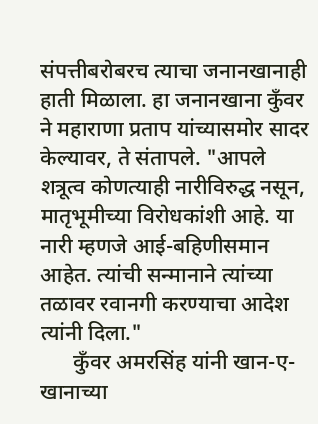संपत्तीबरोबरच त्याचा जनानखानाही हाती मिळाला. हा जनानखाना कुँवर ने महाराणा प्रताप यांच्यासमोर सादर केल्यावर, ते संतापले. "आपले शत्रूत्व कोणत्याही नारीविरुद्ध नसून, मातृभूमीच्या विरोधकांशी आहे. या नारी म्हणजे आई-बहिणीसमान आहेत. त्यांची सन्मानाने त्यांच्या तळावर रवानगी करण्याचा आदेश त्यांनी दिला."
      कुँवर अमरसिंह यांनी खान-ए-खानाच्या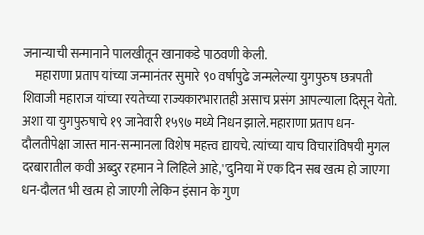जनान्याची सन्मानाने पालखीतून खानाकडे पाठवणी केली.
     महाराणा प्रताप यांच्या जन्मानंतर सुमारे ९० वर्षापुढे जन्मलेल्या युगपुरुष छत्रपती शिवाजी महाराज यांच्या रयतेच्या राज्यकारभारातही असाच प्रसंग आपल्याला दिसून येतो.    अशा या युगपुरुषाचे १९ जानेवारी १५९७ मध्ये निधन झाले.महाराणा प्रताप धन-दौलतीपेक्षा जास्त मान-सन्मानला विशेष महत्त्व द्यायचे. त्यांच्या याच विचारांविषयी मुगल दरबारातील कवी अब्दुर रहमान ने लिहिले आहे,''दुनिया में एक दिन सब खत्म हो जाएगा धन-दौलत भी खत्म हो जाएगी लेकिन इंसान के गुण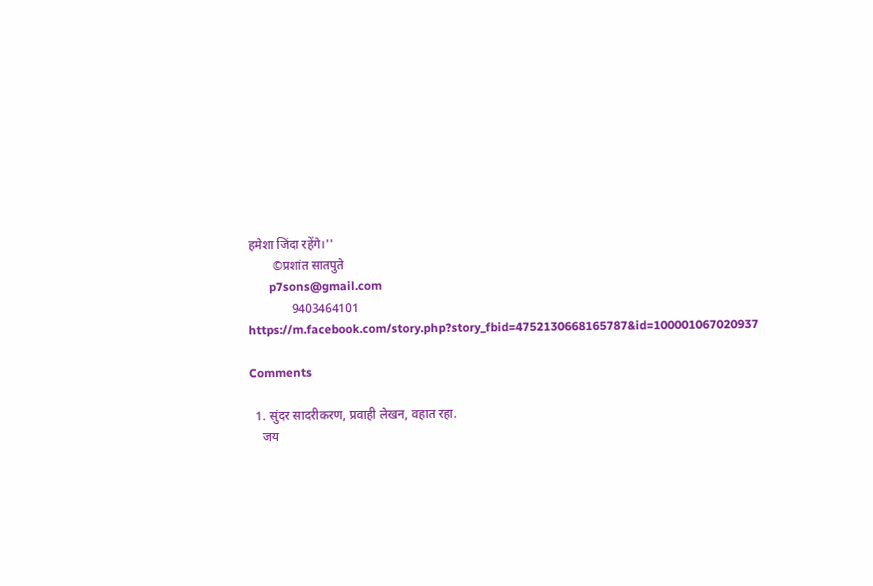हमेशा जिंदा रहेंगे।''
        ©प्रशांत सातपुते
       p7sons@gmail.com
              9403464101
https://m.facebook.com/story.php?story_fbid=4752130668165787&id=100001067020937

Comments

  1. सुंदर सादरीकरण, प्रवाही लेखन, वहात रहा.
    जय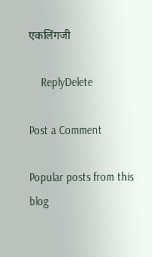एकलिंगजी

    ReplyDelete

Post a Comment

Popular posts from this blog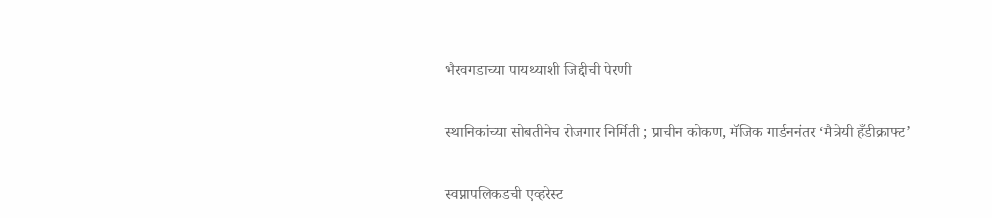भैरवगडाच्या पायथ्याशी जिद्दीची पेरणी

स्थानिकांच्या सोबतीनेच रोजगार निर्मिती ; प्राचीन कोकण, मॅजिक गार्डननंतर ‘मैत्रेयी हँडीक्राफ्ट’

स्वप्नापलिकडची एव्हरेस्ट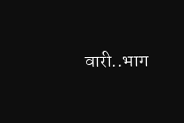वारी..भाग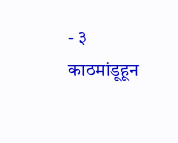- ३ काठमांडूहून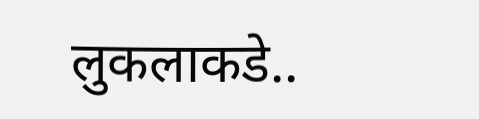लुकलाकडे..